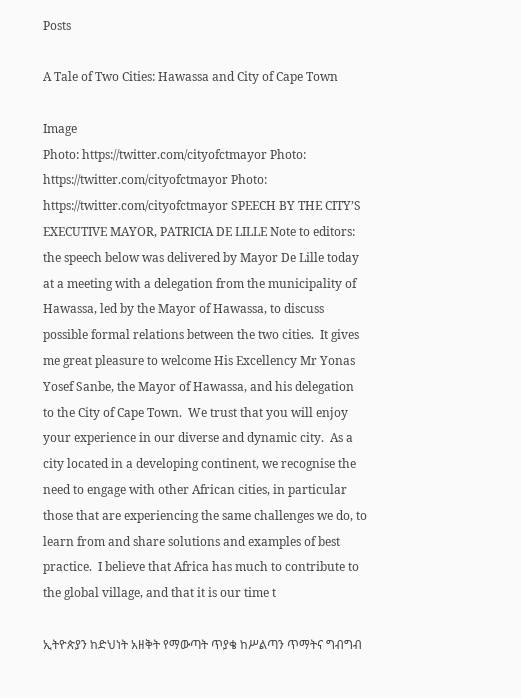Posts

A Tale of Two Cities: Hawassa and City of Cape Town

Image
Photo: https://twitter.com/cityofctmayor Photo: https://twitter.com/cityofctmayor Photo: https://twitter.com/cityofctmayor SPEECH BY THE CITY’S EXECUTIVE MAYOR, PATRICIA DE LILLE Note to editors: the speech below was delivered by Mayor De Lille today at a meeting with a delegation from the municipality of Hawassa, led by the Mayor of Hawassa, to discuss possible formal relations between the two cities.  It gives me great pleasure to welcome His Excellency Mr Yonas Yosef Sanbe, the Mayor of Hawassa, and his delegation to the City of Cape Town.  We trust that you will enjoy your experience in our diverse and dynamic city.  As a city located in a developing continent, we recognise the need to engage with other African cities, in particular those that are experiencing the same challenges we do, to learn from and share solutions and examples of best practice.  I believe that Africa has much to contribute to the global village, and that it is our time t

ኢትዮጵያን ከድህነት አዘቅት የማውጣት ጥያቄ ከሥልጣን ጥማትና ግብግብ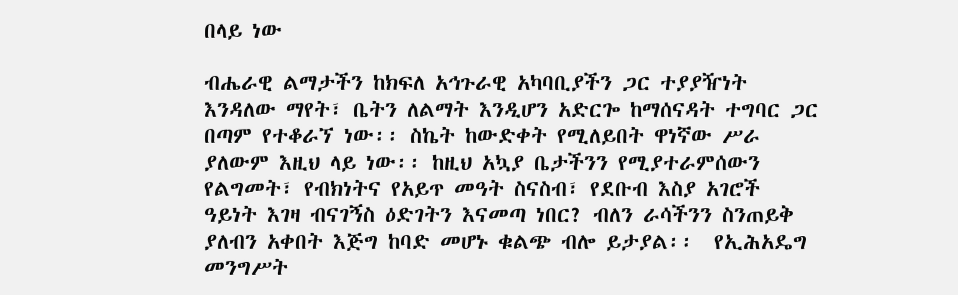በላይ ነው

ብሔራዊ ልማታችን ከክፍለ አኅጉራዊ አካባቢያችን ጋር ተያያዥነት እንዳለው ማየት፣ ቤትን ለልማት እንዲሆን አድርጐ ከማሰናዳት ተግባር ጋር በጣም የተቆራኘ ነው፡፡ ስኬት ከውድቀት የሚለይበት ዋነኛው ሥራ ያለውም እዚህ ላይ ነው፡፡ ከዚህ አኳያ ቤታችንን የሚያተራምሰውን የልግመት፣ የብክነትና የአይጥ መዓት ስናስብ፣ የደቡብ እስያ አገሮች ዓይነት እገዛ ብናገኝስ ዕድገትን እናመጣ ነበር? ብለን ራሳችንን ስንጠይቅ ያለብን አቀበት እጅግ ከባድ መሆኑ ቁልጭ ብሎ ይታያል፡፡  የኢሕአዴግ መንግሥት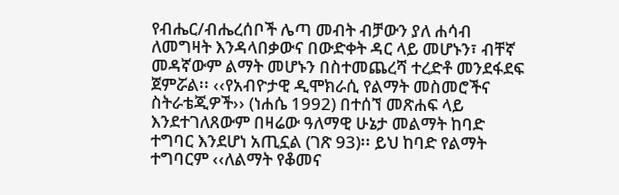የብሔር/ብሔረሰቦች ሌጣ መብት ብቻውን ያለ ሐሳብ ለመግዛት እንዳላበቃውና በውድቀት ዳር ላይ መሆኑን፣ ብቸኛ መዳኛውም ልማት መሆኑን በስተመጨረሻ ተረድቶ መንደፋደፍ ጀምሯል፡፡ ‹‹የአብዮታዊ ዲሞክራሲ የልማት መስመሮችና ስትራቴጂዎች›› (ነሐሴ 1992) በተሰኘ መጽሐፍ ላይ እንደተገለጸውም በዛሬው ዓለማዊ ሁኔታ መልማት ከባድ ተግባር እንደሆነ አጢኗል (ገጽ 93)፡፡ ይህ ከባድ የልማት ተግባርም ‹‹ለልማት የቆመና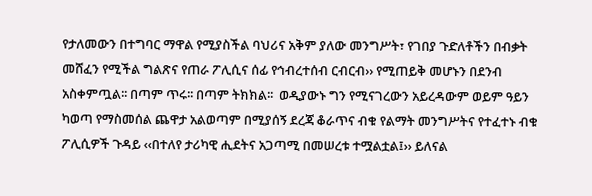የታለመውን በተግባር ማዋል የሚያስችል ባህሪና አቅም ያለው መንግሥት፣ የገበያ ጉድለቶችን በብቃት መሸፈን የሚችል ግልጽና የጠራ ፖሊሲና ሰፊ የኅብረተሰብ ርብርብ›› የሚጠይቅ መሆኑን በደንብ አስቀምጧል፡፡ በጣም ጥሩ፡፡ በጣም ትክክል፡፡  ወዲያውኑ ግን የሚናገረውን አይረዳውም ወይም ዓይን ካወጣ የማስመሰል ጨዋታ አልወጣም በሚያሰኝ ደረጃ ቆራጥና ብቁ የልማት መንግሥትና የተፈተኑ ብቁ ፖሊሲዎች ጉዳይ ‹‹በተለየ ታሪካዊ ሒደትና አጋጣሚ በመሠረቱ ተሟልቷል፤›› ይለናል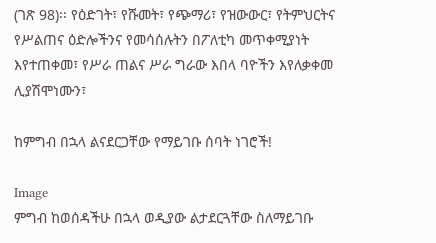(ገጽ 98)፡፡ የዕድገት፣ የሹመት፣ የጭማሪ፣ የዝውውር፣ የትምህርትና የሥልጠና ዕድሎችንና የመሳሰሉትን በፖለቲካ መጥቀሚያነት እየተጠቀመ፣ የሥራ ጠልና ሥራ ግራው እበላ ባዮችን እየለቃቀመ ሊያሽሞነሙን፣

ከምግብ በኋላ ልናደርጋቸው የማይገቡ ሰባት ነገሮች!

Image
ምግብ ከወሰዳችሁ በኋላ ወዲያው ልታደርጓቸው ስለማይገቡ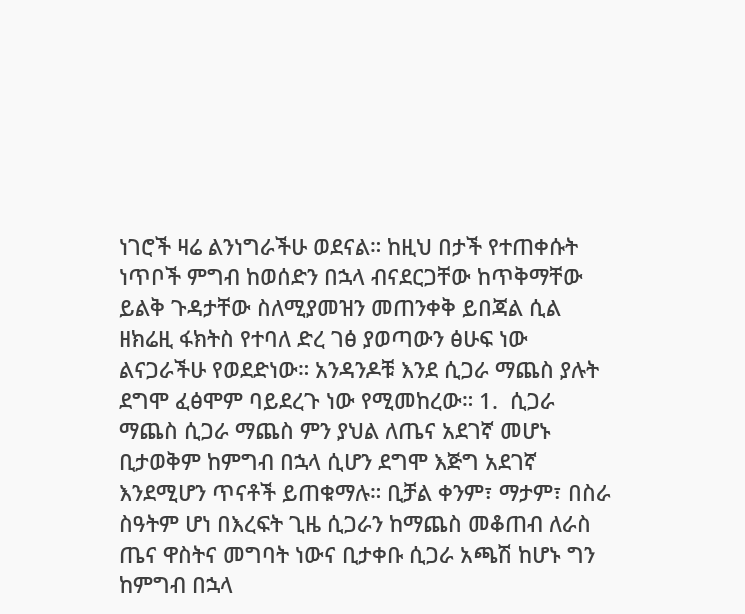ነገሮች ዛሬ ልንነግራችሁ ወደናል። ከዚህ በታች የተጠቀሱት ነጥቦች ምግብ ከወሰድን በኋላ ብናደርጋቸው ከጥቅማቸው ይልቅ ጉዳታቸው ስለሚያመዝን መጠንቀቅ ይበጃል ሲል ዘክሬዚ ፋክትስ የተባለ ድረ ገፅ ያወጣውን ፅሁፍ ነው ልናጋራችሁ የወደድነው። አንዳንዶቹ እንደ ሲጋራ ማጨስ ያሉት ደግሞ ፈፅሞም ባይደረጉ ነው የሚመከረው። 1.  ሲጋራ ማጨስ ሲጋራ ማጨስ ምን ያህል ለጤና አደገኛ መሆኑ ቢታወቅም ከምግብ በኋላ ሲሆን ደግሞ እጅግ አደገኛ እንደሚሆን ጥናቶች ይጠቁማሉ። ቢቻል ቀንም፣ ማታም፣ በስራ ስዓትም ሆነ በእረፍት ጊዜ ሲጋራን ከማጨስ መቆጠብ ለራስ ጤና ዋስትና መግባት ነውና ቢታቀቡ ሲጋራ አጫሽ ከሆኑ ግን ከምግብ በኋላ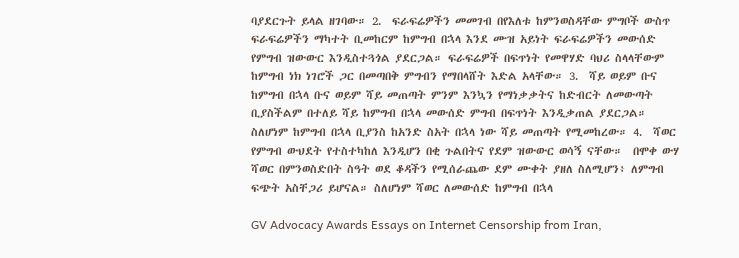ባያደርጉት ይላል ዘገባው። 2.  ፍራፍሬዎችን መመገብ በየእለቱ ከምንወስዳቸው ምግቦች ውስጥ ፍራፍሬዎችን ማካተት ቢመከርም ከምግብ በኋላ እንደ ሙዝ አይነት ፍራፍሬዎችን መውሰድ የምግብ ዝውውር እንዲስተጓጎል ያደርጋል። ፍራፍሬዎች በፍጥነት የመዋሃድ ባህሪ ስላላቸውም ከምግብ ነክ ነገሮች ጋር በመጣበቅ ምግብን የማበላሸት እድል አላቸው። 3.  ሻይ ወይም ቡና ከምግብ በኋላ ቡና ወይም ሻይ መጠጣት ምንም እንኳን የማነቃቃትና ከድብርት ለመውጣት ቢያስችልም በተለይ ሻይ ከምግብ በኋላ መውሰድ ምግብ በፍጥነት እንዲቃጠል ያደርጋል። ስለሆነም ከምግብ በኋላ ቢያንስ ከአንድ ስአት በኋላ ነው ሻይ መጠጣት የሚመከረው። 4.  ሻወር የምግብ ውህደት የተስተካከለ እንዲሆን በቂ ጉልበትና የደም ዝውውር ወሳኝ ናቸው።  በሞቀ ውሃ ሻወር በምንወስድበት ስዓት ወደ ቆዳችን የሚሰራጨው ደም ሙቀት ያዘለ ስለሚሆን፥ ለምግብ ፍጭት አስቸጋሪ ይሆናል። ስለሆነም ሻወር ለመውሰድ ከምግብ በኋላ

GV Advocacy Awards Essays on Internet Censorship from Iran,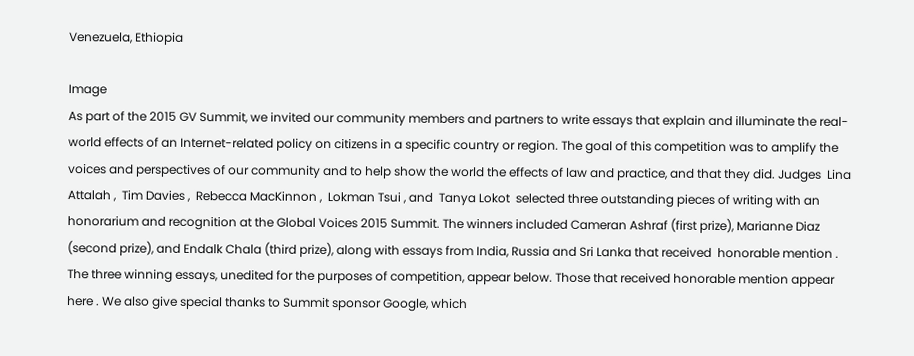Venezuela, Ethiopia

Image
As part of the 2015 GV Summit, we invited our community members and partners to write essays that explain and illuminate the real-world effects of an Internet-related policy on citizens in a specific country or region. The goal of this competition was to amplify the voices and perspectives of our community and to help show the world the effects of law and practice, and that they did. Judges  Lina Attalah ,  Tim Davies ,  Rebecca MacKinnon ,  Lokman Tsui , and  Tanya Lokot  selected three outstanding pieces of writing with an honorarium and recognition at the Global Voices 2015 Summit. The winners included Cameran Ashraf (first prize), Marianne Diaz (second prize), and Endalk Chala (third prize), along with essays from India, Russia and Sri Lanka that received  honorable mention . The three winning essays, unedited for the purposes of competition, appear below. Those that received honorable mention appear  here . We also give special thanks to Summit sponsor Google, which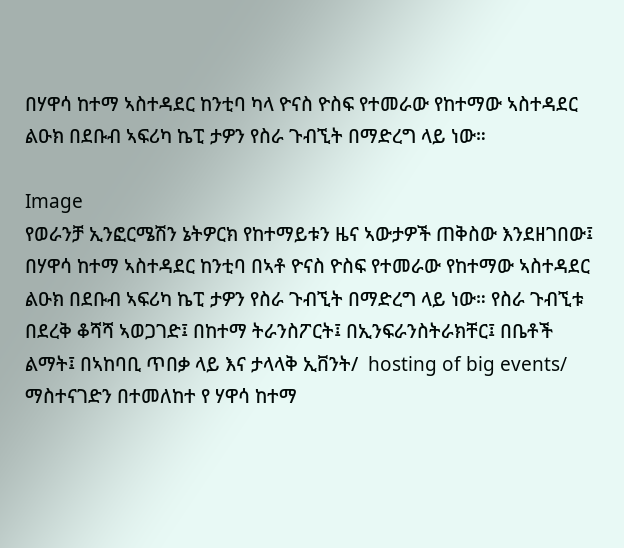በሃዋሳ ከተማ ኣስተዳደር ከንቲባ ካላ ዮናስ ዮስፍ የተመራው የከተማው ኣስተዳደር ልዑክ በደቡብ ኣፍሪካ ኬፒ ታዎን የስራ ጉብኚት በማድረግ ላይ ነው።

Image
የወራንቻ ኢንፎርሜሽን ኔትዎርክ የከተማይቱን ዜና ኣውታዎች ጠቅስው እንደዘገበው፤ በሃዋሳ ከተማ ኣስተዳደር ከንቲባ በኣቶ ዮናስ ዮስፍ የተመራው የከተማው ኣስተዳደር ልዑክ በደቡብ ኣፍሪካ ኬፒ ታዎን የስራ ጉብኚት በማድረግ ላይ ነው። የስራ ጉብኚቱ በደረቅ ቆሻሻ ኣወጋገድ፤ በከተማ ትራንስፖርት፤ በኢንፍራንስትራክቸር፤ በቤቶች ልማት፤ በኣከባቢ ጥበቃ ላይ እና ታላላቅ ኢቨንት/  hosting of big events/ ማስተናገድን በተመለከተ የ ሃዋሳ ከተማ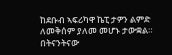ከደቡብ ኣፍሪካዋ ኬፒ ታዎን ልምድ ለመቅሰም ያለመ መሆኑ ታውቋል።  በትናንትናው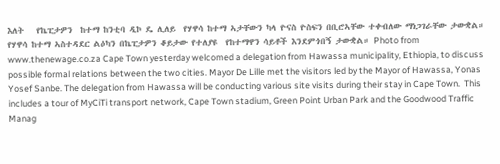እለት   የኬፒታዎን  ከተማ ከንቲባ ዲኮ ዴ ሊለይ  የሃዋሳ ከተማ ኣታቸውን ካላ ዮናስ ዮስፍን በቢሮኣቸው ተቀብለው ማነጋገራቸው ታውቋል። የሃዋሳ ከተማ ኣስተዳደር ልዕካን በኬፒታዎን ቆይታው የተለያዩ  የከተማዋን ሳይቶች እንደምጎበኝ ታውቋል። Photo from www.thenewage.co.za Cape Town yesterday welcomed a delegation from Hawassa municipality, Ethiopia, to discuss possible formal relations between the two cities. Mayor De Lille met the visitors led by the Mayor of Hawassa, Yonas Yosef Sanbe. The delegation from Hawassa will be conducting various site visits during their stay in Cape Town.  This includes a tour of MyCiTi transport network, Cape Town stadium, Green Point Urban Park and the Goodwood Traffic Manag